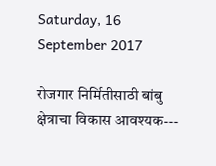Saturday, 16 September 2017

रोजगार निर्मितीसाठी बांबु क्षेत्राचा विकास आवश्यक---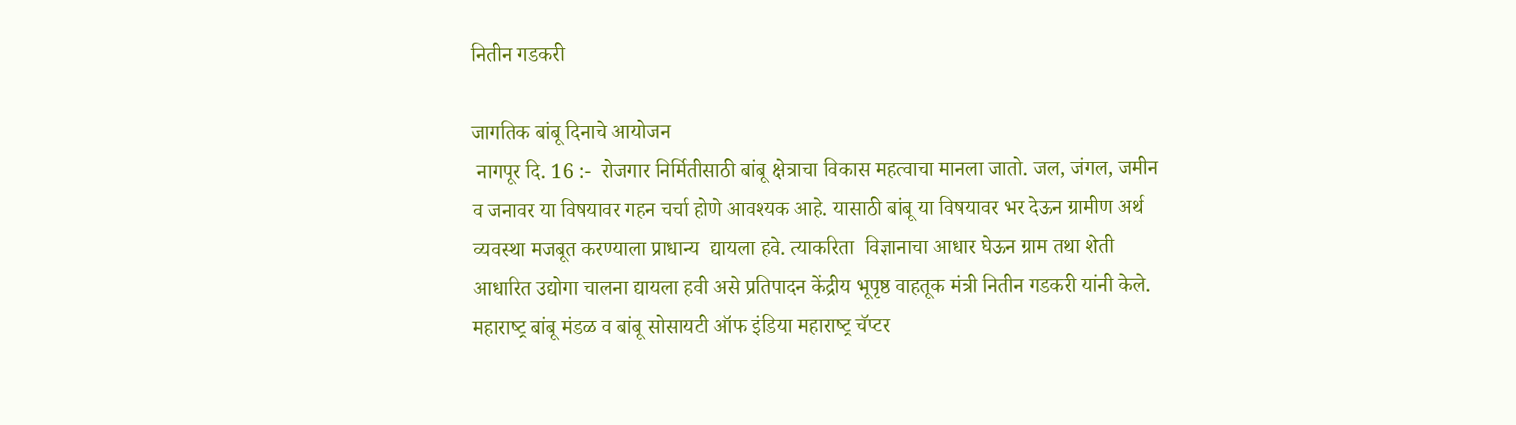नितीन गडकरी

जागतिक बांबू दिनाचे आयोजन
 नागपूर दि. 16 :-  रोजगार निर्मितीसाठी बांबू क्षेत्राचा विकास महत्‍वाचा मानला जातो. जल, जंगल, जमीन  व जनावर या विषयावर गहन चर्चा होणे आवश्‍यक आहे. यासाठी बांबू या विषयावर भर देऊन ग्रामीण अर्थ व्‍यवस्‍था मजबूत करण्‍याला प्राधान्‍य  द्यायला हवे. त्‍याकरिता  विज्ञानाचा आधार घेऊन ग्राम तथा शेती आधारित उद्योगा चालना द्यायला हवी असे प्रतिपादन केंद्रीय भूपृष्ठ वाहतूक मंत्री नितीन गडकरी यांनी केले.
महाराष्‍ट्र बांबू मंडळ व बांबू सोसायटी ऑफ इंडिया महाराष्‍ट्र चॅप्‍टर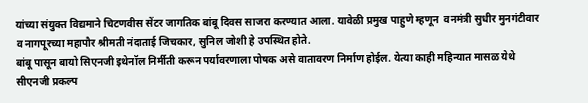यांच्‍या संयुक्‍त विद्यमाने चिट‍णवीस सेंटर जागतिक बांबू दिवस साजरा करण्‍यात आला. यावेळी प्रमुख पाहुणे म्हणून  वनमंत्री सुधीर मुनगंटीवार व नागपूरच्‍या महापौर श्रीमती नंदाताई जिचकार, सुनिल जोशी हे उपस्थित होते.
बांबू पासून बायो सिएनजी इथेनॉल निर्मीती करून पर्यावरणाला पोषक असे वातावरण निर्माण होईल. येत्‍या काही महिन्‍यात मासळ येथे सीएनजी प्रकल्‍प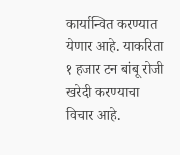कार्यान्वित करण्‍यात येणार आहे. याकरिता १ हजार टन बांबू रोजी खरेदी करण्‍याचा विचार आहे.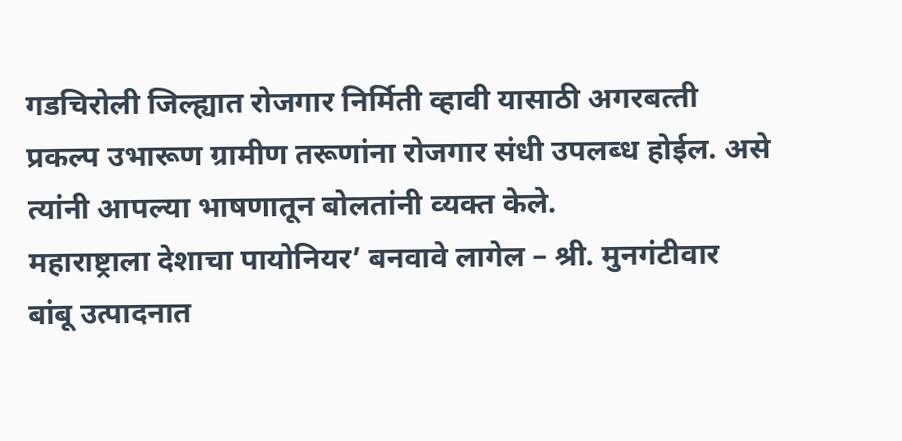गडचिरोली जिल्‍ह्यात रोजगार निर्मिती व्‍हावी यासाठी अगरबत्‍ती प्रकल्‍प उभारूण ग्रामीण तरूणांना रोजगार संधी उपलब्‍ध होईल. असे त्‍यांनी आपल्‍या भाषणातून बोलतांनी व्‍यक्‍त केले.
महाराष्ट्राला देशाचा पायोनियर’ बनवावे लागेल – श्री. मुनगंटीवार
बांबू उत्पादनात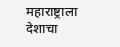महाराष्ट्राला देशाचा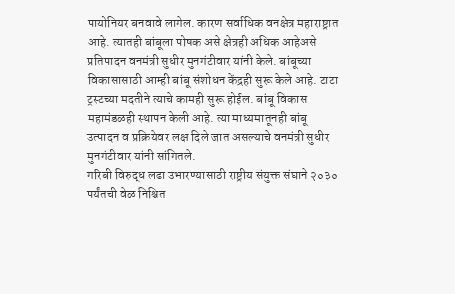पायोनियर बनवावे लागेल. कारण सर्वाधिक वनक्षेत्र महाराष्ट्रात आहे. त्यातही बांबूला पोषक असे क्षेत्रही अधिक आहेअसे प्रतिपादन वनमंत्री सुधीर मुनगंटीवार यांनी केले. बांबूच्या विकासासाठी आम्ही बांबू संशोधन केंद्रही सुरू केले आहे. टाटा ट्रस्टच्या मदतीने त्याचे कामही सुरू होईल. बांबू विकास महामंडळही स्थापन केली आहे. त्या माध्यमातूनही बांबू उत्पादन व प्रक्रियेवर लक्ष दिले जात असल्याचे वनमंत्री सुधीर मुनगंटीवार यांनी सांगितले.
गरिबी विरुद्ध लढा उभारण्यासाठी राष्ट्रीय संयुक्त संघाने २०३० पर्यंतची वेळ निश्चित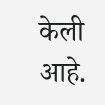केली आहे.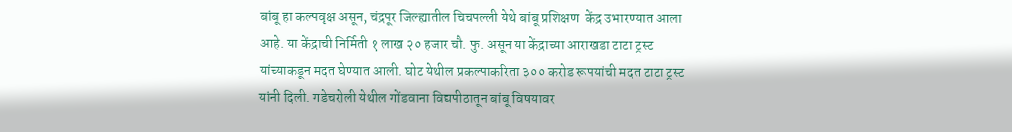बांबू हा कल्पवृक्ष असून, चंद्रपूर जिल्ह्यातील चिचपल्ली येथे बांबू प्रशिक्षण  केंद्र उभारण्यात आला आहे. या केंद्राची निर्मिती १ लाख २० हजार चौ. फु. असून या केंद्राच्‍या आराखडा टाटा ट्रस्‍ट यांच्‍याकडून मदत घेण्‍यात आली. घोट येथील प्रकल्‍पाकरिता ३०० करोड रूपयांची मदत टाटा ट्रस्‍ट यांनी दिली. गडेचरोली येथील गोंडवाना विद्यपीठातून बांबू विषयावर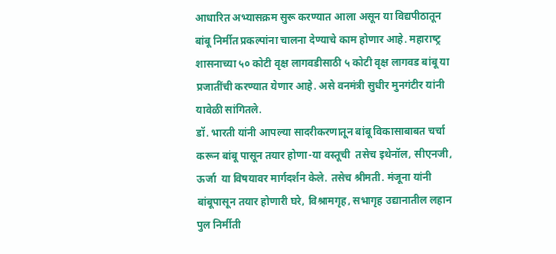आधारित अभ्‍यासक्रम सुरू करण्‍यात आला असून या विद्यपीठातून बांबू निर्मीत प्रकल्‍पांना चालना देण्‍याचे काम होणार आहे. महाराष्‍ट्र शासनाच्‍या ५० कोटी वृक्ष लागवडीसाठी ५ कोटी वृक्ष लागवड बांबू या प्रजातींची करण्‍यात येणार आहे. असे वनमंत्री सुधीर मुनगंटीर यांनी यावेळी सांगितले.
डॉ. भारती यांनी आपल्‍या सादरीकरणातून बांबू विकासाबाबत चर्चा करून बांबू पासून तयार होणा-या वस्‍तूची  तसेच इथेनॉल, सीएनजी, ऊर्जा  या विषयावर मार्गदर्शन केले. तसेच श्रीमती. मंजूना यांनी बांबूपासून तयार होणारी घरे, विश्रामगृह, सभागृह उद्यानातील लहान पुल निर्मीती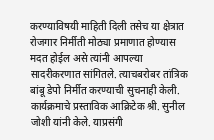करण्‍याविषयी माहिती दिली तसेच या क्षेत्रात रोजगार निर्मीती मोठ्या प्रमाणात होण्‍यास मदत होईल असे त्‍यांनी आपल्‍या  सादरीकरणात सांगितले. त्‍याचबरोबर तांत्रिक बांबू डेपो निर्मीत करण्‍याची सुचनाही केली.
कार्यक्रमाचे प्रस्‍ताविक आक्रिटेक श्री. सुनील जोशी यांनी केले. याप्रसंगी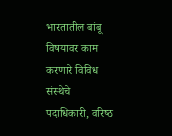भारतातील बांबू विषयावर काम करणारे विविध संस्‍थेचे पदाधिकारी, वरिष्‍ठ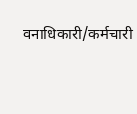वनाधिकारी/कर्मचारी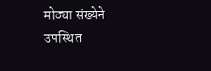मोठ्या संख्‍येने उपस्थित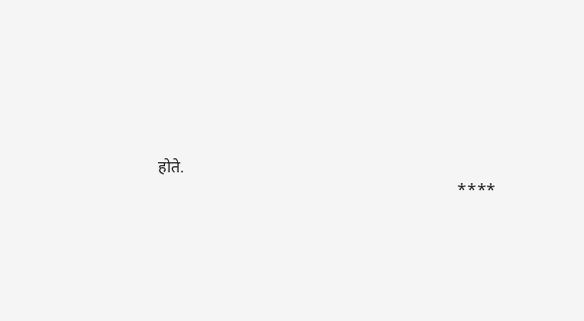होते.
                                                                        ****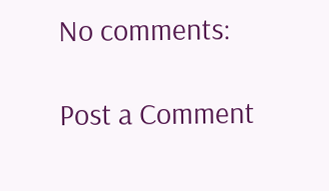No comments:

Post a Comment